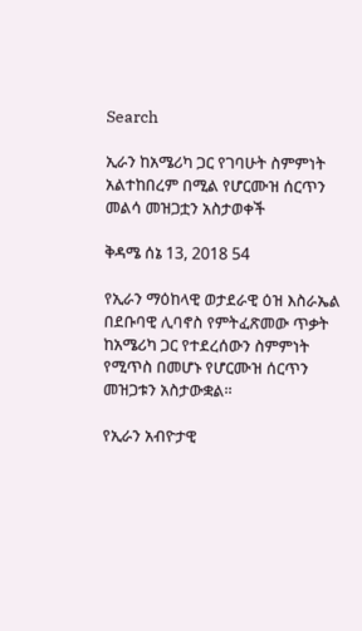Search

ኢራን ከአሜሪካ ጋር የገባሁት ስምምነት አልተከበረም በሚል የሆርሙዝ ሰርጥን መልሳ መዝጋቷን አስታወቀች

ቅዳሜ ሰኔ 13, 2018 54

የኢራን ማዕከላዊ ወታደራዊ ዕዝ እስራኤል በደቡባዊ ሊባኖስ የምትፈጽመው ጥቃት ከአሜሪካ ጋር የተደረሰውን ስምምነት የሚጥስ በመሆኑ የሆርሙዝ ሰርጥን መዝጋቱን አስታውቋል።

የኢራን አብዮታዊ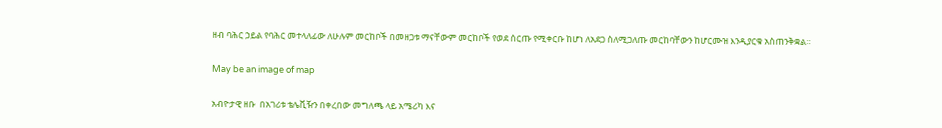ዘብ ባሕር ኃይል የባሕር መተላለፊው ለሁሉም መርከቦች በመዘጋቱ ማናቸውም መርከቦች የወደ ሰርጡ የሚቀርቡ ከሆነ ለአደጋ ስለሚጋለጡ መርከባቸውን ከሆርሙዝ እንዲያርቁ አስጠንቅቋል።

May be an image of map

አብዮታዊ ዘቡ  በአገሪቱ ቴሌቪዥን በቀረበው መግለጫ ላይ አሜሪካ እና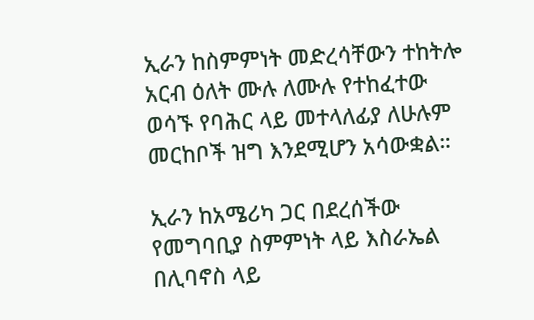ኢራን ከስምምነት መድረሳቸውን ተከትሎ አርብ ዕለት ሙሉ ለሙሉ የተከፈተው ወሳኙ የባሕር ላይ መተላለፊያ ለሁሉም መርከቦች ዝግ እንደሚሆን አሳውቋል።

ኢራን ከአሜሪካ ጋር በደረሰችው የመግባቢያ ስምምነት ላይ እስራኤል በሊባኖስ ላይ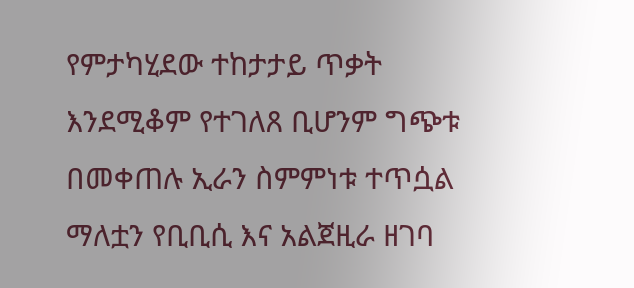የምታካሂደው ተከታታይ ጥቃት እንደሚቆም የተገለጸ ቢሆንም ግጭቱ በመቀጠሉ ኢራን ስምምነቱ ተጥሷል ማለቷን የቢቢሲ እና አልጀዚራ ዘገባ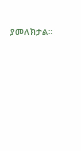ያመለክታል።